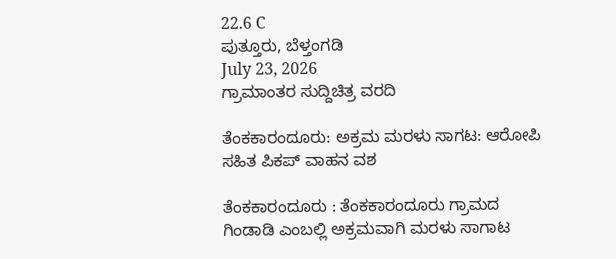22.6 C
ಪುತ್ತೂರು, ಬೆಳ್ತಂಗಡಿ
July 23, 2026
ಗ್ರಾಮಾಂತರ ಸುದ್ದಿಚಿತ್ರ ವರದಿ

ತೆಂಕಕಾರಂದೂರು: ಅಕ್ರಮ ಮರಳು ಸಾಗಟ: ಆರೋಪಿ ಸಹಿತ ಪಿಕಪ್ ವಾಹನ ವಶ

ತೆಂಕಕಾರಂದೂರು : ತೆಂಕಕಾರಂದೂರು ಗ್ರಾಮದ ಗಿಂಡಾಡಿ ಎಂಬಲ್ಲಿ ಅಕ್ರಮವಾಗಿ ಮರಳು ಸಾಗಾಟ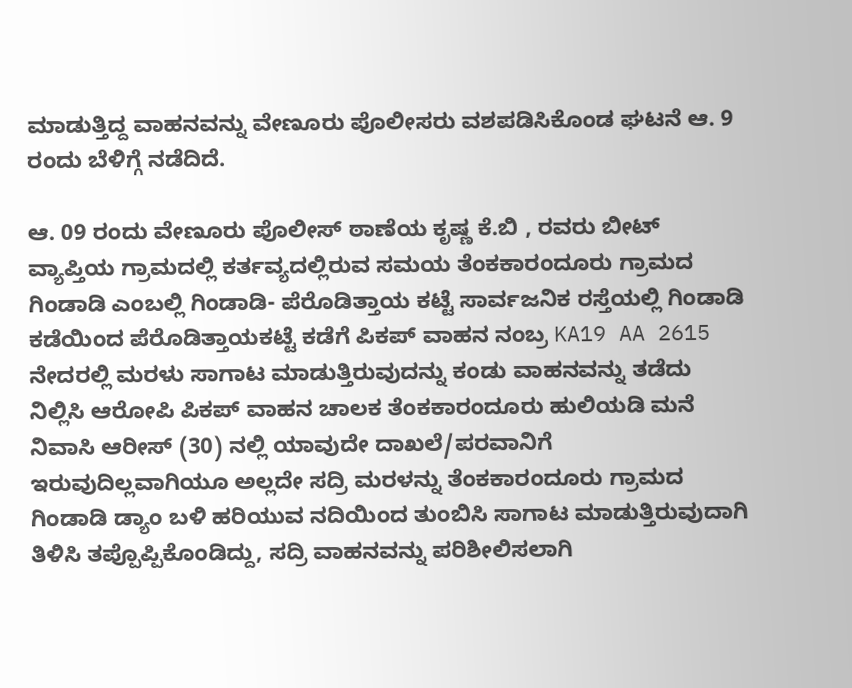ಮಾಡುತ್ತಿದ್ದ ವಾಹನವನ್ನು ವೇಣೂರು ಪೊಲೀಸರು ವಶಪಡಿಸಿಕೊಂಡ ಘಟನೆ ಆ. 9 ರಂದು ಬೆಳಿಗ್ಗೆ ನಡೆದಿದೆ.

ಆ. 09 ರಂದು ವೇಣೂರು ಪೊಲೀಸ್ ಠಾಣೆಯ ಕೃಷ್ಣ ಕೆ.ಬಿ , ರವರು ಬೀಟ್‌ ವ್ಯಾಪ್ತಿಯ ಗ್ರಾಮದಲ್ಲಿ ಕರ್ತವ್ಯದಲ್ಲಿರುವ ಸಮಯ ತೆಂಕಕಾರಂದೂರು ಗ್ರಾಮದ ಗಿಂಡಾಡಿ ಎಂಬಲ್ಲಿ ಗಿಂಡಾಡಿ- ಪೆರೊಡಿತ್ತಾಯ ಕಟ್ಟೆ ಸಾರ್ವಜನಿಕ ರಸ್ತೆಯಲ್ಲಿ ಗಿಂಡಾಡಿ ಕಡೆಯಿಂದ ಪೆರೊಡಿತ್ತಾಯಕಟ್ಟೆ ಕಡೆಗೆ ಪಿಕಪ್‌ ವಾಹನ ನಂಬ್ರ KA19 AA 2615 ನೇದರಲ್ಲಿ ಮರಳು ಸಾಗಾಟ ಮಾಡುತ್ತಿರುವುದನ್ನು ಕಂಡು ವಾಹನವನ್ನು ತಡೆದು ನಿಲ್ಲಿಸಿ ಆರೋಪಿ ಪಿಕಪ್‌ ವಾಹನ ಚಾಲಕ ತೆಂಕಕಾರಂದೂರು ಹುಲಿಯಡಿ ಮನೆ ನಿವಾಸಿ ಆರೀಸ್‌ (30) ನಲ್ಲಿ ಯಾವುದೇ ದಾಖಲೆ/ಪರವಾನಿಗೆ ಇರುವುದಿಲ್ಲವಾಗಿಯೂ ಅಲ್ಲದೇ ಸದ್ರಿ ಮರಳನ್ನು ತೆಂಕಕಾರಂದೂರು ಗ್ರಾಮದ ಗಿಂಡಾಡಿ ಡ್ಯಾಂ ಬಳಿ ಹರಿಯುವ ನದಿಯಿಂದ ತುಂಬಿಸಿ ಸಾಗಾಟ ಮಾಡುತ್ತಿರುವುದಾಗಿ ತಿಳಿಸಿ ತಪ್ಪೊಪ್ಪಿಕೊಂಡಿದ್ದು, ಸದ್ರಿ ವಾಹನವನ್ನು ಪರಿಶೀಲಿಸಲಾಗಿ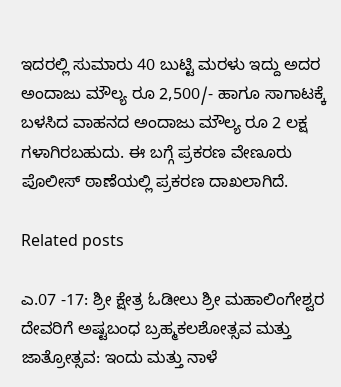ಇದರಲ್ಲಿ ಸುಮಾರು 40 ಬುಟ್ಟಿ ಮರಳು ಇದ್ದು ಅದರ ಅಂದಾಜು ಮೌಲ್ಯ ರೂ 2,500/- ಹಾಗೂ ಸಾಗಾಟಕ್ಕೆ ಬಳಸಿದ ವಾಹನದ ಅಂದಾಜು ಮೌಲ್ಯ ರೂ 2 ಲಕ್ಷ ಗಳಾಗಿರಬಹುದು. ಈ ಬಗ್ಗೆ ಪ್ರಕರಣ ವೇಣೂರು ಪೊಲೀಸ್ ಠಾಣೆಯಲ್ಲಿ ಪ್ರಕರಣ ದಾಖಲಾಗಿದೆ.

Related posts

ಎ.07 -17: ಶ್ರೀ ಕ್ಷೇತ್ರ ಓಡೀಲು ಶ್ರೀ ಮಹಾಲಿಂಗೇಶ್ವರ ದೇವರಿಗೆ ಅಷ್ಟಬಂಧ ಬ್ರಹ್ಮಕಲಶೋತ್ಸವ ಮತ್ತು ಜಾತ್ರೋತ್ಸವ: ಇಂದು ಮತ್ತು ನಾಳೆ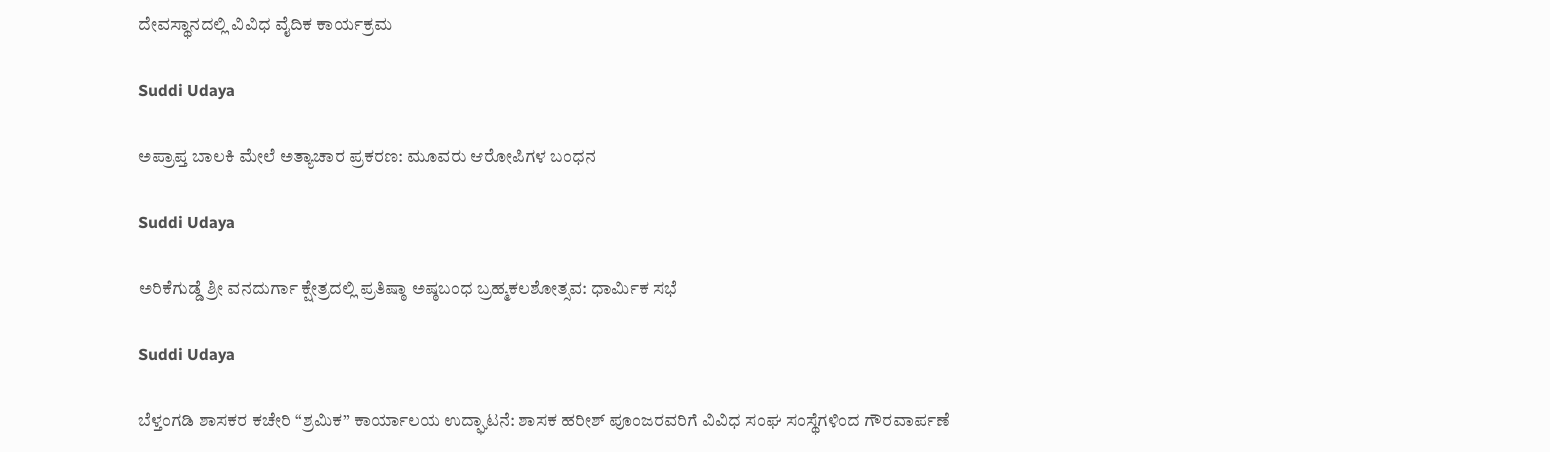ದೇವಸ್ಥಾನದಲ್ಲಿ ವಿವಿಧ ವೈದಿಕ ಕಾರ್ಯಕ್ರಮ

Suddi Udaya

ಅಪ್ರಾಪ್ತ ಬಾಲಕಿ ಮೇಲೆ ಅತ್ಯಾಚಾರ ಪ್ರಕರಣ: ಮೂವರು ಆರೋಪಿಗಳ ಬಂಧನ

Suddi Udaya

ಅರಿಕೆಗುಡ್ಡೆ ಶ್ರೀ ವನದುರ್ಗಾ ಕ್ಷೇತ್ರದಲ್ಲಿ ಪ್ರತಿಷ್ಠಾ ಅಷ್ಠಬಂಧ ಬ್ರಹ್ಮಕಲಶೋತ್ಸವ: ಧಾರ್ಮಿಕ ಸಭೆ

Suddi Udaya

ಬೆಳ್ತಂಗಡಿ ಶಾಸಕರ ಕಚೇರಿ “ಶ್ರಮಿಕ” ಕಾರ್ಯಾಲಯ ಉದ್ಘಾಟನೆ: ಶಾಸಕ ಹರೀಶ್ ಪೂಂಜರವರಿಗೆ ವಿವಿಧ ಸಂಘ ಸಂಸ್ಥೆಗಳಿಂದ ಗೌರವಾರ್ಪಣೆ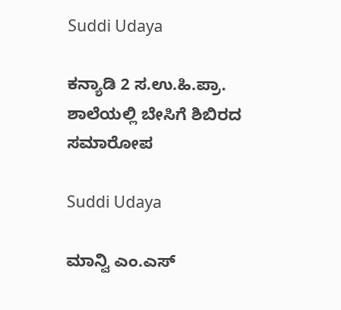Suddi Udaya

ಕನ್ಯಾಡಿ 2 ಸ.ಉ.ಹಿ.ಪ್ರಾ. ಶಾಲೆಯಲ್ಲಿ ಬೇಸಿಗೆ ಶಿಬಿರದ ಸಮಾರೋಪ

Suddi Udaya

ಮಾನ್ವಿ ಎಂ.ಎಸ್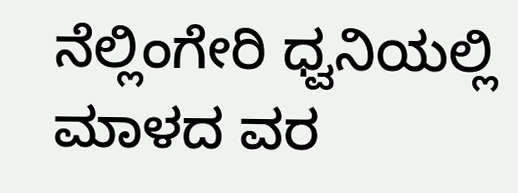ನೆಲ್ಲಿಂಗೇರಿ ಧ್ವನಿಯಲ್ಲಿ ಮಾಳದ ವರ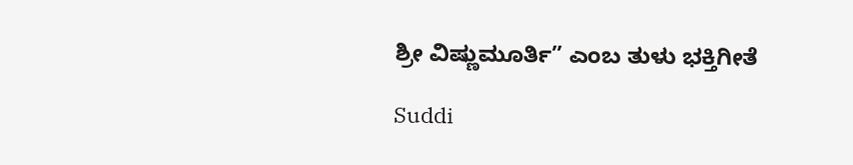ಶ್ರೀ ವಿಷ್ಣುಮೂರ್ತಿ” ಎಂಬ ತುಳು ಭಕ್ತಿಗೀತೆ

Suddi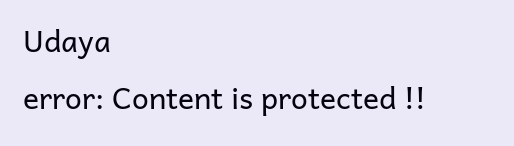Udaya
error: Content is protected !!